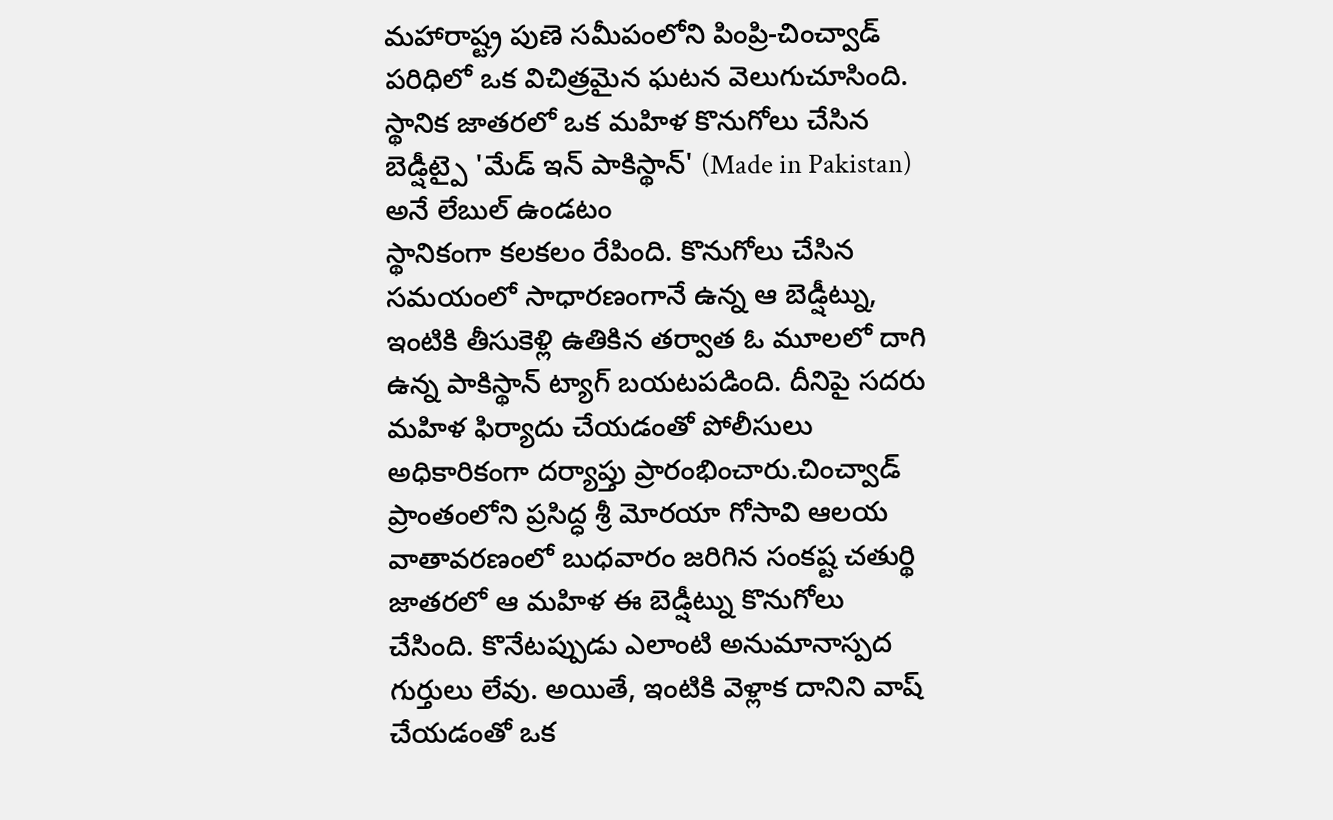మహారాష్ట్ర పుణె సమీపంలోని పింప్రి-చించ్వాడ్ పరిధిలో ఒక విచిత్రమైన ఘటన వెలుగుచూసింది. స్థానిక జాతరలో ఒక మహిళ కొనుగోలు చేసిన బెడ్షీట్పై 'మేడ్ ఇన్ పాకిస్థాన్' (Made in Pakistan) అనే లేబుల్ ఉండటం
స్థానికంగా కలకలం రేపింది. కొనుగోలు చేసిన సమయంలో సాధారణంగానే ఉన్న ఆ బెడ్షీట్ను, ఇంటికి తీసుకెళ్లి ఉతికిన తర్వాత ఓ మూలలో దాగి ఉన్న పాకిస్థాన్ ట్యాగ్ బయటపడింది. దీనిపై సదరు మహిళ ఫిర్యాదు చేయడంతో పోలీసులు అధికారికంగా దర్యాప్తు ప్రారంభించారు.చించ్వాడ్ ప్రాంతంలోని ప్రసిద్ధ శ్రీ మోరయా గోసావి ఆలయ వాతావరణంలో బుధవారం జరిగిన సంకష్ట చతుర్థి జాతరలో ఆ మహిళ ఈ బెడ్షీట్ను కొనుగోలు చేసింది. కొనేటప్పుడు ఎలాంటి అనుమానాస్పద గుర్తులు లేవు. అయితే, ఇంటికి వెళ్లాక దానిని వాష్ చేయడంతో ఒక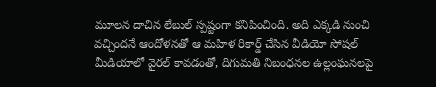మూలన దాచిన లేబుల్ స్పష్టంగా కనిపించింది. అది ఎక్కడి నుంచి వచ్చిందనే ఆందోళనతో ఆ మహిళ రికార్డ్ చేసిన వీడియో సోషల్ మీడియాలో వైరల్ కావడంతో, దిగుమతి నిబంధనల ఉల్లంఘనలపై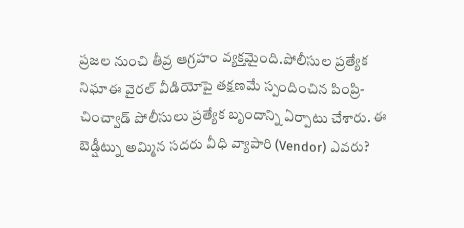ప్రజల నుంచి తీవ్ర ఆగ్రహం వ్యక్తమైంది.పోలీసుల ప్రత్యేక నిఘాఈ వైరల్ వీడియోపై తక్షణమే స్పందించిన పింప్రి-చించ్వాడ్ పోలీసులు ప్రత్యేక బృందాన్ని ఏర్పాటు చేశారు. ఈ బెడ్షీట్ను అమ్మిన సదరు వీధి వ్యాపారి (Vendor) ఎవరు?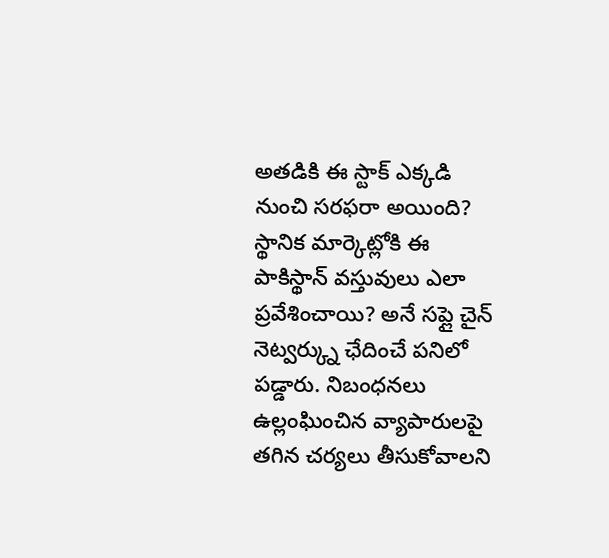అతడికి ఈ స్టాక్ ఎక్కడి నుంచి సరఫరా అయింది? స్థానిక మార్కెట్లోకి ఈ పాకిస్థాన్ వస్తువులు ఎలా ప్రవేశించాయి? అనే సప్లై చైన్ నెట్వర్క్ను ఛేదించే పనిలో పడ్డారు. నిబంధనలు ఉల్లంఘించిన వ్యాపారులపై తగిన చర్యలు తీసుకోవాలని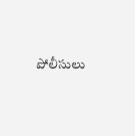పోలీసులు